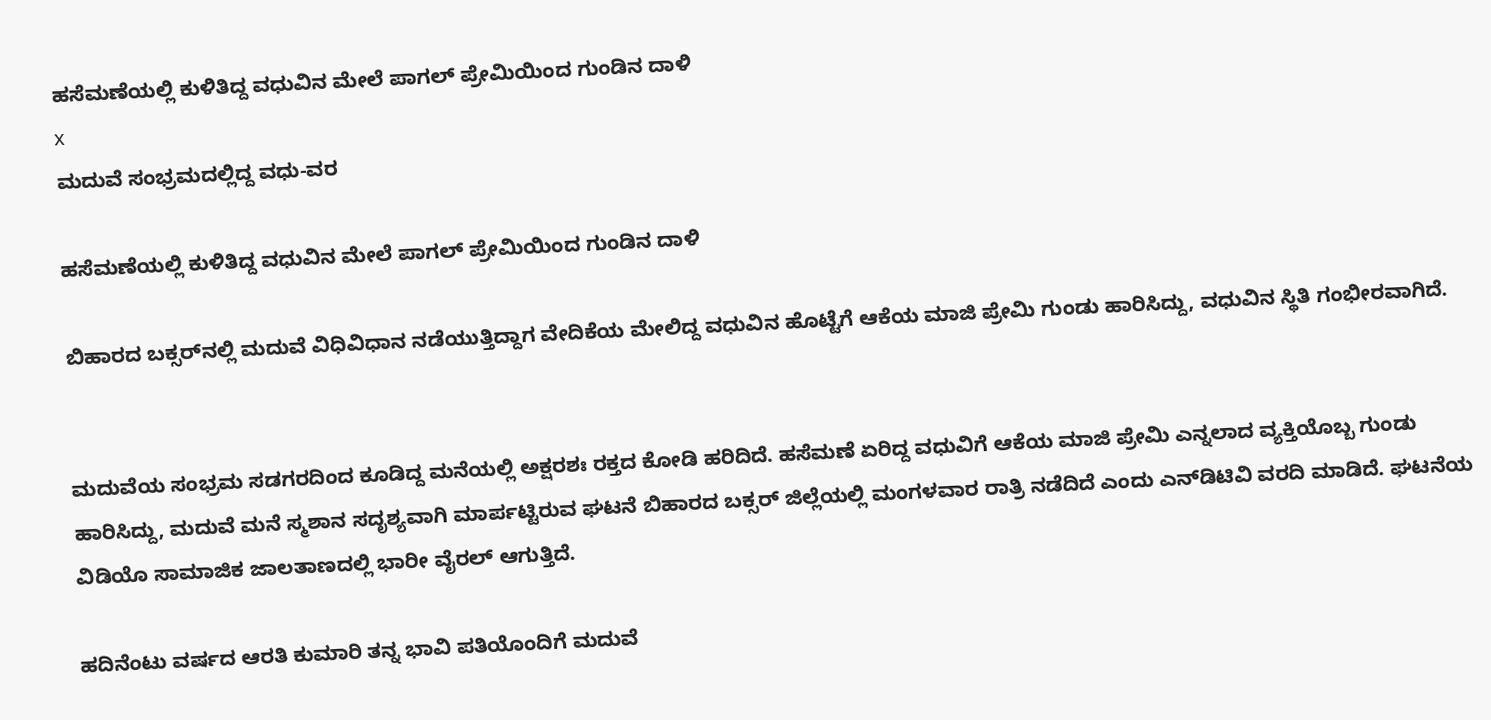ಹಸೆಮಣೆಯಲ್ಲಿ ಕುಳಿತಿದ್ದ ವಧುವಿನ ಮೇಲೆ ಪಾಗಲ್‌ ಪ್ರೇಮಿಯಿಂದ ಗುಂಡಿನ ದಾಳಿ
x
ಮದುವೆ ಸಂಭ್ರಮದಲ್ಲಿದ್ದ ವಧು-ವರ

ಹಸೆಮಣೆಯಲ್ಲಿ ಕುಳಿತಿದ್ದ ವಧುವಿನ ಮೇಲೆ ಪಾಗಲ್‌ ಪ್ರೇಮಿಯಿಂದ ಗುಂಡಿನ ದಾಳಿ

ಬಿಹಾರದ ಬಕ್ಸರ್‌ನಲ್ಲಿ ಮದುವೆ ವಿಧಿವಿಧಾನ ನಡೆಯುತ್ತಿದ್ದಾಗ ವೇದಿಕೆಯ ಮೇಲಿದ್ದ ವಧುವಿನ ಹೊಟ್ಟೆಗೆ ಆಕೆಯ ಮಾಜಿ ಪ್ರೇಮಿ ಗುಂಡು ಹಾರಿಸಿದ್ದು, ವಧುವಿನ ಸ್ಥಿತಿ ಗಂಭೀರವಾಗಿದೆ.


ಮದುವೆಯ ಸಂಭ್ರಮ ಸಡಗರದಿಂದ ಕೂಡಿದ್ದ ಮನೆಯಲ್ಲಿ ಅಕ್ಷರಶಃ ರಕ್ತದ ಕೋಡಿ ಹರಿದಿದೆ. ಹಸೆಮಣೆ ಏರಿದ್ದ ವಧುವಿಗೆ ಆಕೆಯ ಮಾಜಿ ಪ್ರೇಮಿ ಎನ್ನಲಾದ ವ್ಯಕ್ತಿಯೊಬ್ಬ ಗುಂಡು ಹಾರಿಸಿದ್ದು, ಮದುವೆ ಮನೆ ಸ್ಮಶಾನ ಸದೃಶ್ಯವಾಗಿ ಮಾರ್ಪಟ್ಟಿರುವ ಘಟನೆ ಬಿಹಾರದ ಬಕ್ಸರ್ ಜಿಲ್ಲೆಯಲ್ಲಿ ಮಂಗಳವಾರ ರಾತ್ರಿ ನಡೆದಿದೆ ಎಂದು ಎನ್‌ಡಿಟಿವಿ ವರದಿ ಮಾಡಿದೆ. ಘಟನೆಯ ವಿಡಿಯೊ ಸಾಮಾಜಿಕ ಜಾಲತಾಣದಲ್ಲಿ ಭಾರೀ ವೈರಲ್‌ ಆಗುತ್ತಿದೆ.

ಹದಿನೆಂಟು ವರ್ಷದ ಆರತಿ ಕುಮಾರಿ ತನ್ನ ಭಾವಿ ಪತಿಯೊಂದಿಗೆ ಮದುವೆ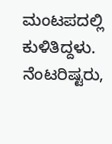ಮಂಟಪದಲ್ಲಿ ಕುಳಿತಿದ್ದಳು. ನೆಂಟರಿಷ್ಟರು,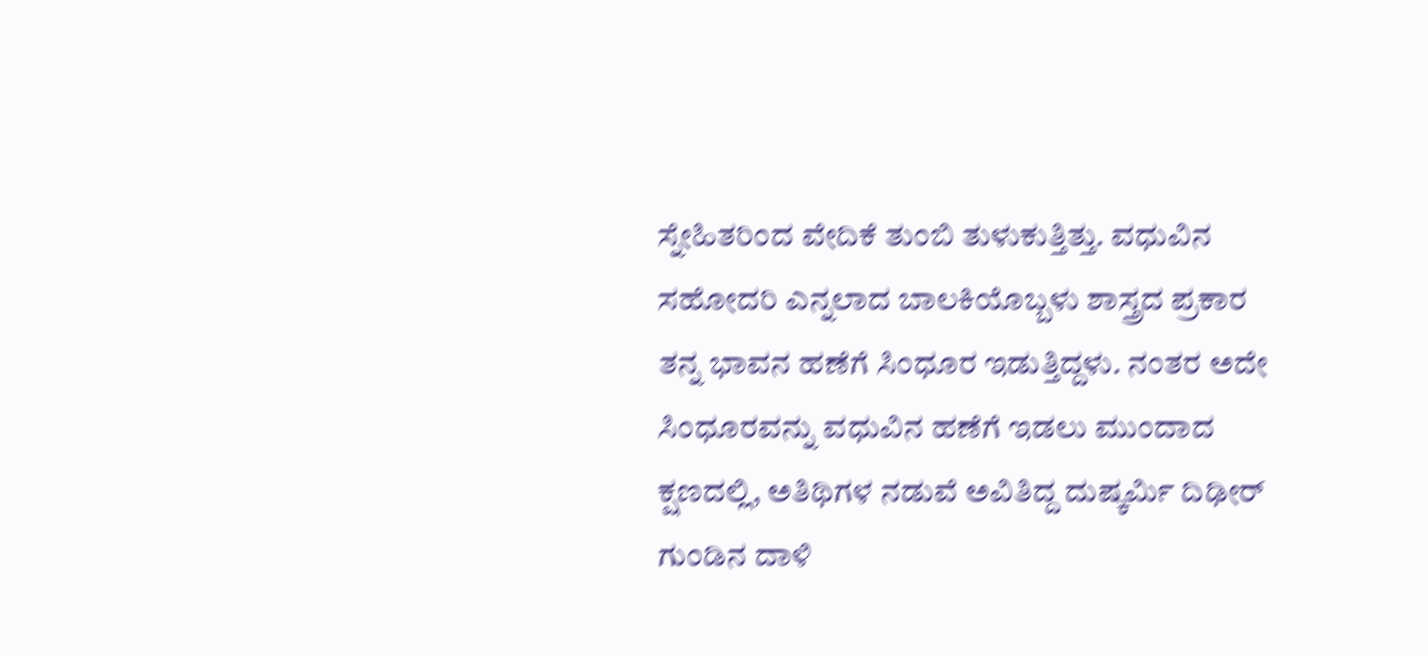ಸ್ನೇಹಿತರಿಂದ ವೇದಿಕೆ ತುಂಬಿ ತುಳುಕುತ್ತಿತ್ತು. ವಧುವಿನ ಸಹೋದರಿ ಎನ್ನಲಾದ ಬಾಲಕಿಯೊಬ್ಬಳು ಶಾಸ್ತ್ರದ ಪ್ರಕಾರ ತನ್ನ ಭಾವನ ಹಣೆಗೆ ಸಿಂಧೂರ ಇಡುತ್ತಿದ್ದಳು. ನಂತರ ಅದೇ ಸಿಂಧೂರವನ್ನು ವಧುವಿನ ಹಣೆಗೆ ಇಡಲು ಮುಂದಾದ ಕ್ಷಣದಲ್ಲಿ, ಅತಿಥಿಗಳ ನಡುವೆ ಅವಿತಿದ್ದ ದುಷ್ಕರ್ಮಿ ದಿಢೀರ್ ಗುಂಡಿನ ದಾಳಿ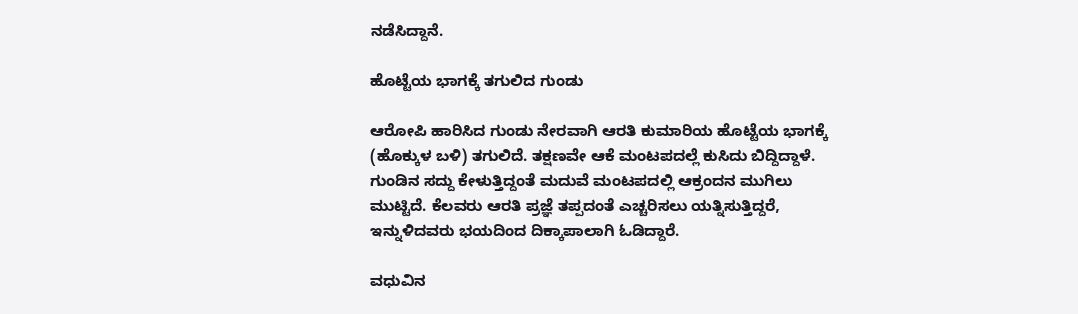ನಡೆಸಿದ್ದಾನೆ.

ಹೊಟ್ಟೆಯ ಭಾಗಕ್ಕೆ ತಗುಲಿದ ಗುಂಡು

ಆರೋಪಿ ಹಾರಿಸಿದ ಗುಂಡು ನೇರವಾಗಿ ಆರತಿ ಕುಮಾರಿಯ ಹೊಟ್ಟೆಯ ಭಾಗಕ್ಕೆ (ಹೊಕ್ಕುಳ ಬಳಿ) ತಗುಲಿದೆ. ತಕ್ಷಣವೇ ಆಕೆ ಮಂಟಪದಲ್ಲೆ ಕುಸಿದು ಬಿದ್ದಿದ್ದಾಳೆ. ಗುಂಡಿನ ಸದ್ದು ಕೇಳುತ್ತಿದ್ದಂತೆ ಮದುವೆ ಮಂಟಪದಲ್ಲಿ ಆಕ್ರಂದನ ಮುಗಿಲು ಮುಟ್ಟಿದೆ. ಕೆಲವರು ಆರತಿ ಪ್ರಜ್ಞೆ ತಪ್ಪದಂತೆ ಎಚ್ಚರಿಸಲು ಯತ್ನಿಸುತ್ತಿದ್ದರೆ, ಇನ್ನುಳಿದವರು ಭಯದಿಂದ ದಿಕ್ಕಾಪಾಲಾಗಿ ಓಡಿದ್ದಾರೆ.

ವಧುವಿನ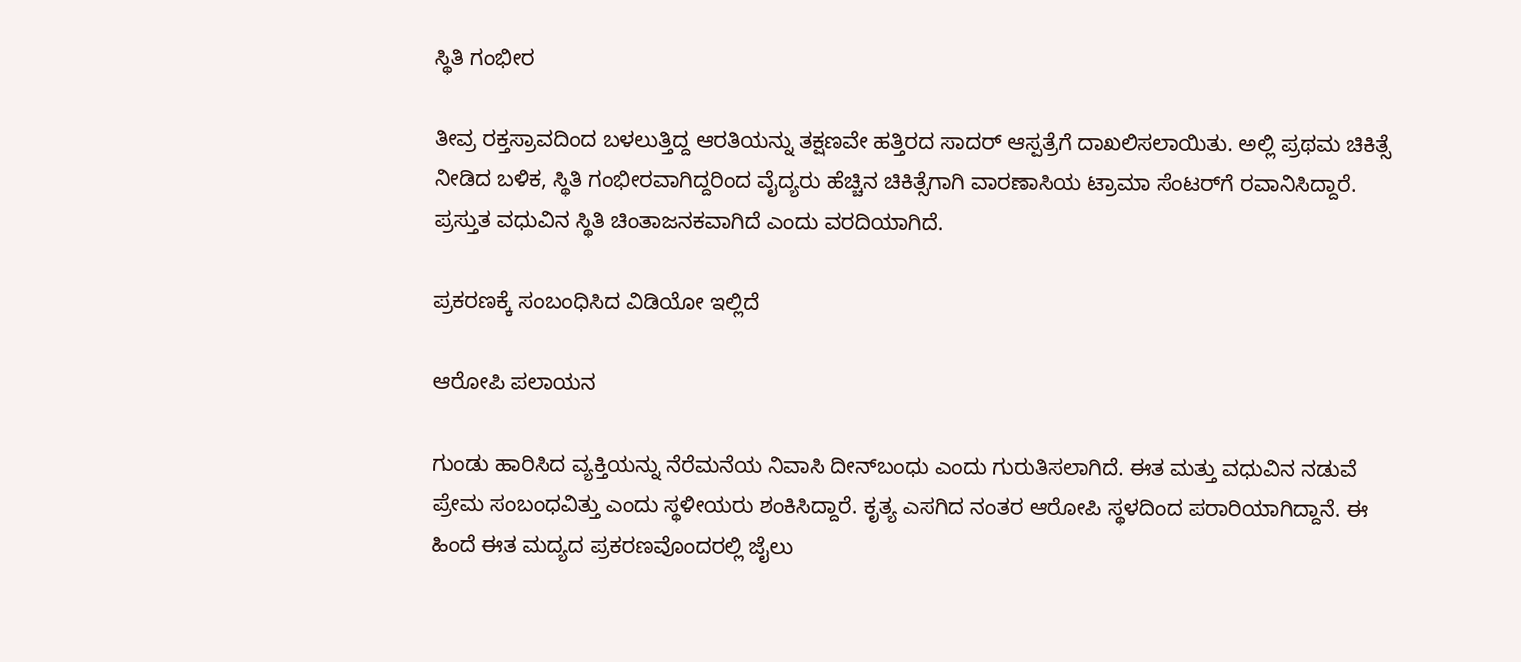ಸ್ಥಿತಿ ಗಂಭೀರ

ತೀವ್ರ ರಕ್ತಸ್ರಾವದಿಂದ ಬಳಲುತ್ತಿದ್ದ ಆರತಿಯನ್ನು ತಕ್ಷಣವೇ ಹತ್ತಿರದ ಸಾದರ್ ಆಸ್ಪತ್ರೆಗೆ ದಾಖಲಿಸಲಾಯಿತು. ಅಲ್ಲಿ ಪ್ರಥಮ ಚಿಕಿತ್ಸೆ ನೀಡಿದ ಬಳಿಕ, ಸ್ಥಿತಿ ಗಂಭೀರವಾಗಿದ್ದರಿಂದ ವೈದ್ಯರು ಹೆಚ್ಚಿನ ಚಿಕಿತ್ಸೆಗಾಗಿ ವಾರಣಾಸಿಯ ಟ್ರಾಮಾ ಸೆಂಟರ್‌ಗೆ ರವಾನಿಸಿದ್ದಾರೆ. ಪ್ರಸ್ತುತ ವಧುವಿನ ಸ್ಥಿತಿ ಚಿಂತಾಜನಕವಾಗಿದೆ ಎಂದು ವರದಿಯಾಗಿದೆ.

ಪ್ರಕರಣಕ್ಕೆ ಸಂಬಂಧಿಸಿದ ವಿಡಿಯೋ ಇಲ್ಲಿದೆ

ಆರೋಪಿ ಪಲಾಯನ

ಗುಂಡು ಹಾರಿಸಿದ ವ್ಯಕ್ತಿಯನ್ನು ನೆರೆಮನೆಯ ನಿವಾಸಿ ದೀನ್‌ಬಂಧು ಎಂದು ಗುರುತಿಸಲಾಗಿದೆ. ಈತ ಮತ್ತು ವಧುವಿನ ನಡುವೆ ಪ್ರೇಮ ಸಂಬಂಧವಿತ್ತು ಎಂದು ಸ್ಥಳೀಯರು ಶಂಕಿಸಿದ್ದಾರೆ. ಕೃತ್ಯ ಎಸಗಿದ ನಂತರ ಆರೋಪಿ ಸ್ಥಳದಿಂದ ಪರಾರಿಯಾಗಿದ್ದಾನೆ. ಈ ಹಿಂದೆ ಈತ ಮದ್ಯದ ಪ್ರಕರಣವೊಂದರಲ್ಲಿ ಜೈಲು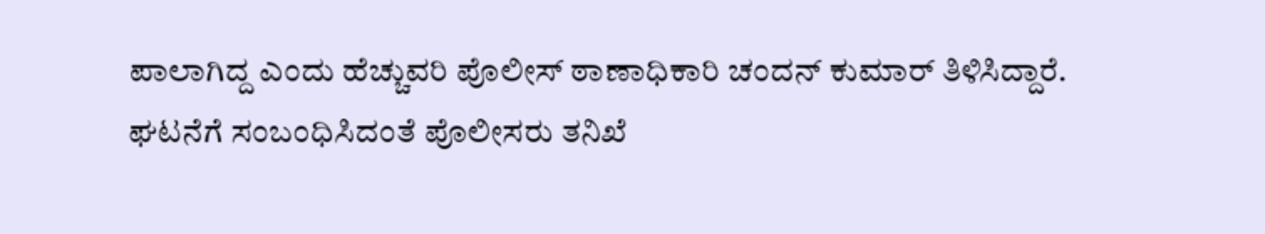ಪಾಲಾಗಿದ್ದ ಎಂದು ಹೆಚ್ಚುವರಿ ಪೊಲೀಸ್ ಠಾಣಾಧಿಕಾರಿ ಚಂದನ್ ಕುಮಾರ್ ತಿಳಿಸಿದ್ದಾರೆ. ಘಟನೆಗೆ ಸಂಬಂಧಿಸಿದಂತೆ ಪೊಲೀಸರು ತನಿಖೆ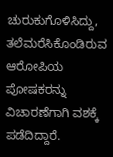ಚುರುಕುಗೊಳಿಸಿದ್ದು, ತಲೆಮರೆಸಿಕೊಂಡಿರುವ ಆರೋಪಿಯ ಪೋಷಕರನ್ನು ವಿಚಾರಣೆಗಾಗಿ ವಶಕ್ಕೆ ಪಡೆದಿದ್ದಾರೆ.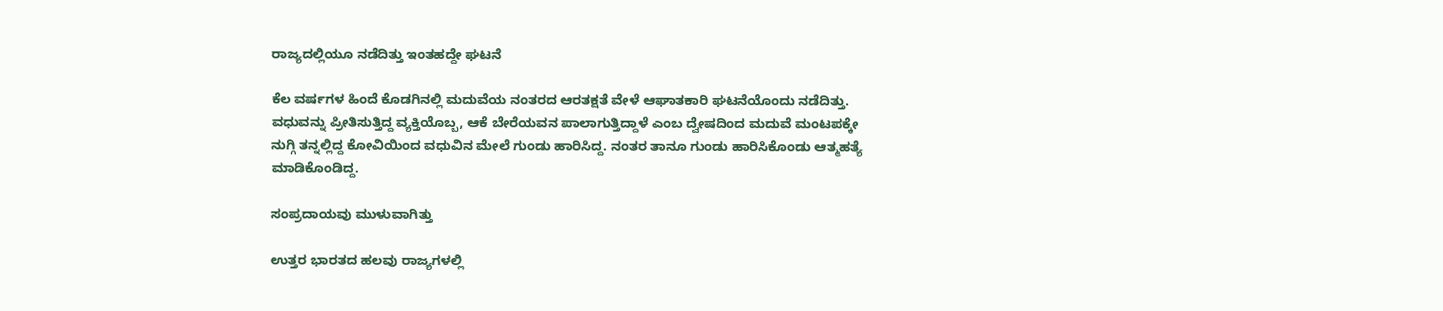ರಾಜ್ಯದಲ್ಲಿಯೂ ನಡೆದಿತ್ತು ಇಂತಹದ್ದೇ ಘಟನೆ

ಕೆಲ ವರ್ಷಗಳ ಹಿಂದೆ ಕೊಡಗಿನಲ್ಲಿ ಮದುವೆಯ ನಂತರದ ಆರತಕ್ಷತೆ ವೇಳೆ ಆಘಾತಕಾರಿ ಘಟನೆಯೊಂದು ನಡೆದಿತ್ತು. ವಧುವನ್ನು ಪ್ರೀತಿಸುತ್ತಿದ್ದ ವ್ಯಕ್ತಿಯೊಬ್ಬ, ಆಕೆ ಬೇರೆಯವನ ಪಾಲಾಗುತ್ತಿದ್ದಾಳೆ ಎಂಬ ದ್ವೇಷದಿಂದ ಮದುವೆ ಮಂಟಪಕ್ಕೇ ನುಗ್ಗಿ ತನ್ನಲ್ಲಿದ್ದ ಕೋವಿಯಿಂದ ವಧುವಿನ ಮೇಲೆ ಗುಂಡು ಹಾರಿಸಿದ್ದ. ನಂತರ ತಾನೂ ಗುಂಡು ಹಾರಿಸಿಕೊಂಡು ಆತ್ಮಹತ್ಯೆ ಮಾಡಿಕೊಂಡಿದ್ದ.

ಸಂಪ್ರದಾಯವು ಮುಳುವಾಗಿತ್ತು

ಉತ್ತರ ಭಾರತದ ಹಲವು ರಾಜ್ಯಗಳಲ್ಲಿ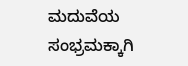ಮದುವೆಯ ಸಂಭ್ರಮಕ್ಕಾಗಿ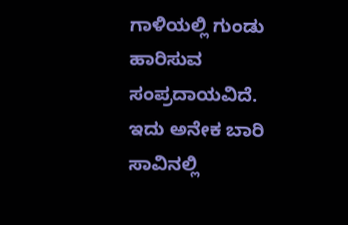ಗಾಳಿಯಲ್ಲಿ ಗುಂಡು ಹಾರಿಸುವ ಸಂಪ್ರದಾಯವಿದೆ. ಇದು ಅನೇಕ ಬಾರಿ ಸಾವಿನಲ್ಲಿ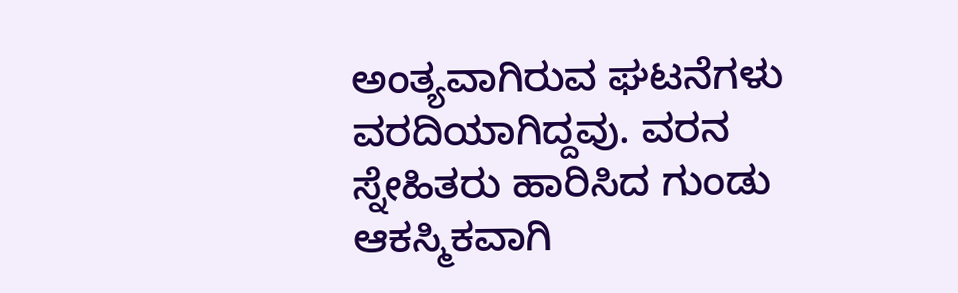ಅಂತ್ಯವಾಗಿರುವ ಘಟನೆಗಳು ವರದಿಯಾಗಿದ್ದವು. ವರನ ಸ್ನೇಹಿತರು ಹಾರಿಸಿದ ಗುಂಡು ಆಕಸ್ಮಿಕವಾಗಿ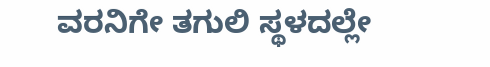ವರನಿಗೇ ತಗುಲಿ ಸ್ಥಳದಲ್ಲೇ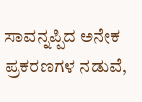ಸಾವನ್ನಪ್ಪಿದ ಅನೇಕ ಪ್ರಕರಣಗಳ ನಡುವೆ,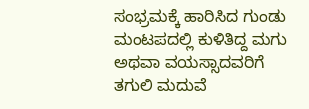ಸಂಭ್ರಮಕ್ಕೆ ಹಾರಿಸಿದ ಗುಂಡು ಮಂಟಪದಲ್ಲಿ ಕುಳಿತಿದ್ದ ಮಗು ಅಥವಾ ವಯಸ್ಸಾದವರಿಗೆ ತಗುಲಿ ಮದುವೆ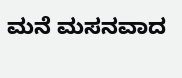ಮನೆ ಮಸನವಾದ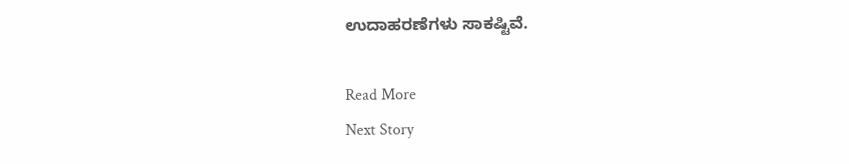ಉದಾಹರಣೆಗಳು ಸಾಕಷ್ಟಿವೆ.

Read More
Next Story